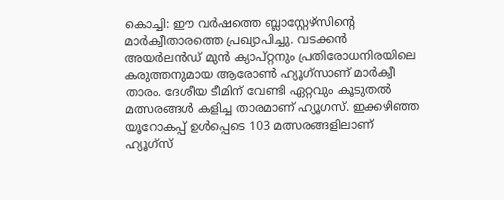കൊച്ചി: ഈ വർഷത്തെ ബ്ലാസ്റ്റേഴ്സിന്റെ മാർക്വീതാരത്തെ പ്രഖ്യാപിച്ചു. വടക്കൻ അയർലൻഡ് മുൻ ക്യാപ്റ്റനും പ്രതിരോധനിരയിലെ കരുത്തനുമായ ആരോൺ ഹ്യൂഗ്സാണ് മാർക്വീ താരം. ദേശീയ ടീമിന് വേണ്ടി ഏറ്റവും കൂടുതൽ മത്സരങ്ങൾ കളിച്ച താരമാണ് ഹ്യൂഗസ്. ഇക്കഴിഞ്ഞ യൂറോകപ്പ് ഉൾപ്പെടെ 103 മത്സരങ്ങളിലാണ് ഹ്യൂഗ്സ്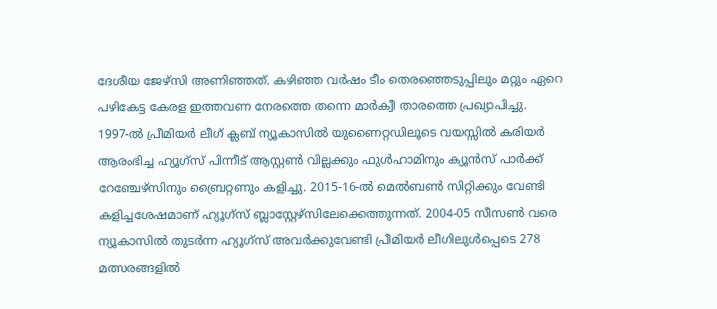ദേശീയ ജേഴ്സി അണിഞ്ഞത്. കഴിഞ്ഞ വർഷം ടീം തെരഞ്ഞെടുപ്പിലും മറ്റും ഏറെ പഴികേട്ട കേരള ഇത്തവണ നേരത്തെ തന്നെ മാർക്വീ താരത്തെ പ്രഖ്യാപിച്ചു.
1997-ൽ പ്രീമിയർ ലീഗ് ക്ലബ് ന്യൂകാസിൽ യുണൈറ്റഡിലൂടെ വയസ്സിൽ കരിയർ ആരംഭിച്ച ഹ്യൂഗ്സ് പിന്നീട് ആസ്റ്റൺ വില്ലക്കും ഫുൾഹാമിനും ക്യൂൻസ് പാർക്ക് റേഞ്ചേഴ്സിനും ബ്രൈറ്റണും കളിച്ചു. 2015-16-ൽ മെൽബൺ സിറ്റിക്കും വേണ്ടി കളിച്ചശേഷമാണ് ഹ്യൂഗ്സ് ബ്ലാസ്റ്റേഴ്സിലേക്കെത്തുന്നത്. 2004-05 സീസൺ വരെ ന്യൂകാസിൽ തുടർന്ന ഹ്യൂഗ്സ് അവർക്കുവേണ്ടി പ്രീമിയർ ലീഗിലുൾപ്പെടെ 278 മത്സരങ്ങളിൽ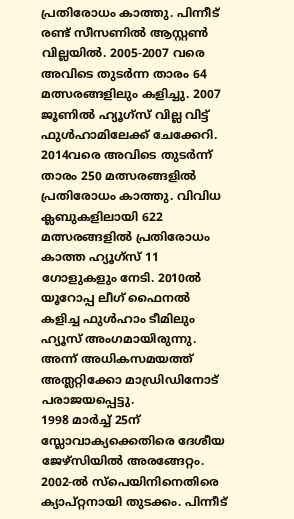പ്രതിരോധം കാത്തു. പിന്നീട് രണ്ട് സീസണിൽ ആസ്റ്റൺ വില്ലയിൽ. 2005-2007 വരെ അവിടെ തുടർന്ന താരം 64 മത്സരങ്ങളിലും കളിച്ചു. 2007 ജൂണിൽ ഹ്യൂഗ്സ് വില്ല വിട്ട് ഫുൾഹാമിലേക്ക് ചേക്കേറി. 2014വരെ അവിടെ തുടർന്ന് താരം 250 മത്സരങ്ങളിൽ പ്രതിരോധം കാത്തു. വിവിധ ക്ലബുകളിലായി 622 മത്സരങ്ങളിൽ പ്രതിരോധം കാത്ത ഹ്യൂഗ്സ് 11 ഗോളുകളും നേടി. 2010ൽ യൂറോപ്പ ലീഗ് ഫൈനൽ കളിച്ച ഫുൾഹാം ടീമിലും ഹ്യൂസ് അംഗമായിരുന്നു. അന്ന് അധികസമയത്ത് അത്ലറ്റിക്കോ മാഡ്രിഡിനോട് പരാജയപ്പെട്ടു.
1998 മാർച്ച് 25ന് സ്ലോവാക്യക്കെതിരെ ദേശീയ ജേഴ്സിയിൽ അരങ്ങേറ്റം. 2002-ൽ സ്പെയിനിനെതിരെ ക്യാപ്റ്റനായി തുടക്കം. പിന്നീട്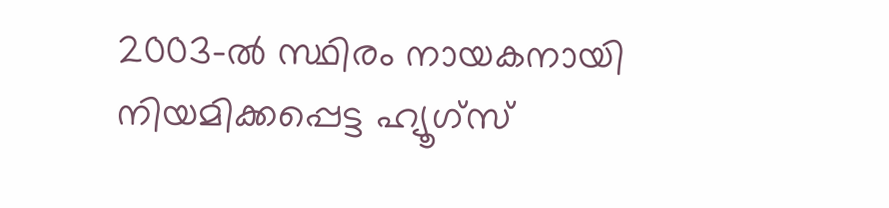2003-ൽ സ്ഥിരം നായകനായി നിയമിക്കപ്പെട്ട ഹ്യൂഗ്സ്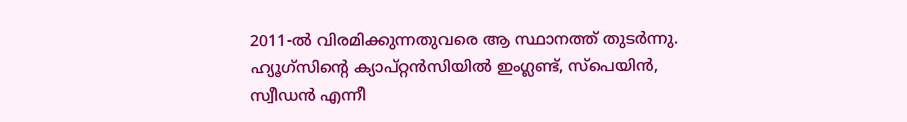2011-ൽ വിരമിക്കുന്നതുവരെ ആ സ്ഥാനത്ത് തുടർന്നു. ഹ്യൂഗ്സിന്റെ ക്യാപ്റ്റൻസിയിൽ ഇംഗ്ലണ്ട്, സ്പെയിൻ, സ്വീഡൻ എന്നീ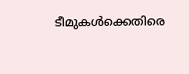ടീമുകൾക്കെതിരെ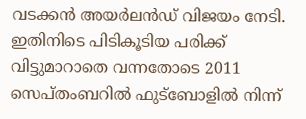വടക്കൻ അയർലൻഡ് വിജയം നേടി. ഇതിനിടെ പിടികൂടിയ പരിക്ക് വിട്ടുമാറാതെ വന്നതോടെ 2011 സെപ്തംബറിൽ ഫുട്ബോളിൽ നിന്ന്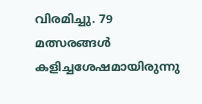വിരമിച്ചു. 79 മത്സരങ്ങൾ കളിച്ചശേഷമായിരുന്നു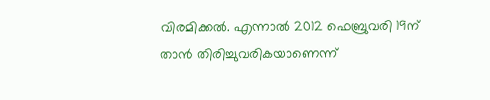വിരമിക്കൽ. എന്നാൽ 2012 ഫെബ്രുവരി 19ന് താൻ തിരിച്ചുവരികയാണെന്ന്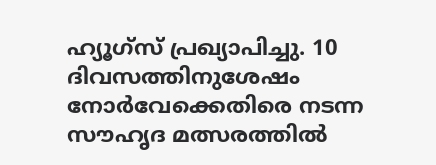ഹ്യൂഗ്സ് പ്രഖ്യാപിച്ചു. 10 ദിവസത്തിനുശേഷം നോർവേക്കെതിരെ നടന്ന സൗഹൃദ മത്സരത്തിൽ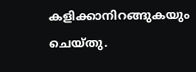കളിക്കാനിറങ്ങുകയും ചെയ്തു.